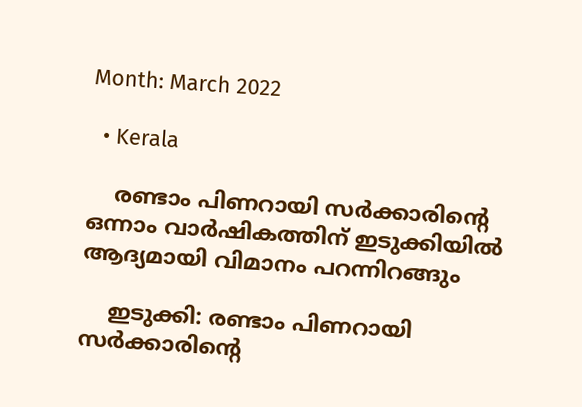Month: March 2022

  • Kerala

    രണ്ടാം പിണറായി സർക്കാരിന്റെ ഒന്നാം വാർഷികത്തിന് ഇടുക്കിയില്‍ ആദ്യമായി വിമാനം പറന്നിറങ്ങും

    ഇടുക്കി: രണ്ടാം പിണറായി സർക്കാരിന്റെ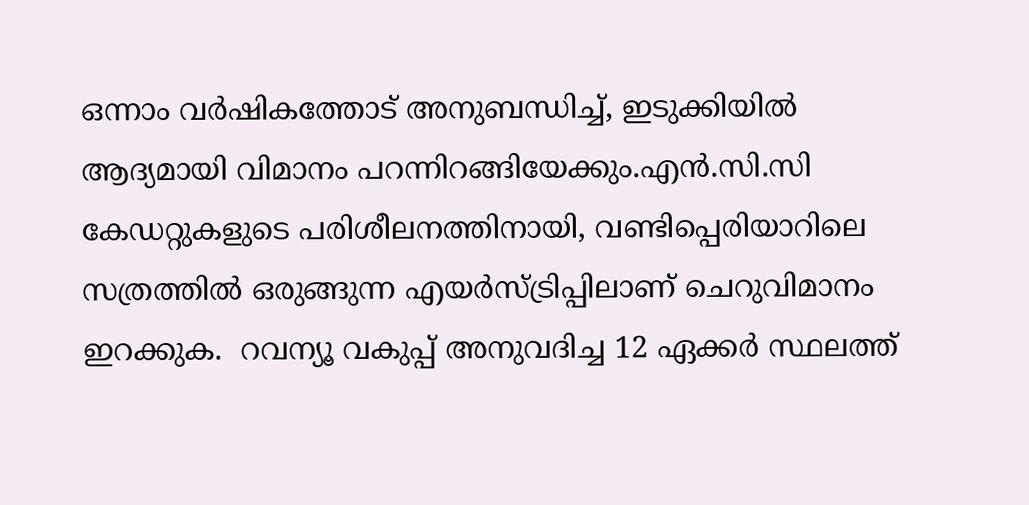ഒന്നാം വര്‍ഷികത്തോട് അനുബന്ധിച്ച്‌, ഇടുക്കിയില്‍ ആദ്യമായി വിമാനം പറന്നിറങ്ങിയേക്കും.എന്‍.സി.സി കേഡറ്റുകളുടെ പരിശീലനത്തിനായി, വണ്ടിപ്പെരിയാറിലെ സത്രത്തില്‍ ഒരുങ്ങുന്ന എയര്‍സ്ട്രിപ്പിലാണ് ചെറുവിമാനം ഇറക്കുക.  റവന്യൂ വകുപ്പ് അനുവദിച്ച 12 ഏക്കര്‍ സ്ഥലത്ത്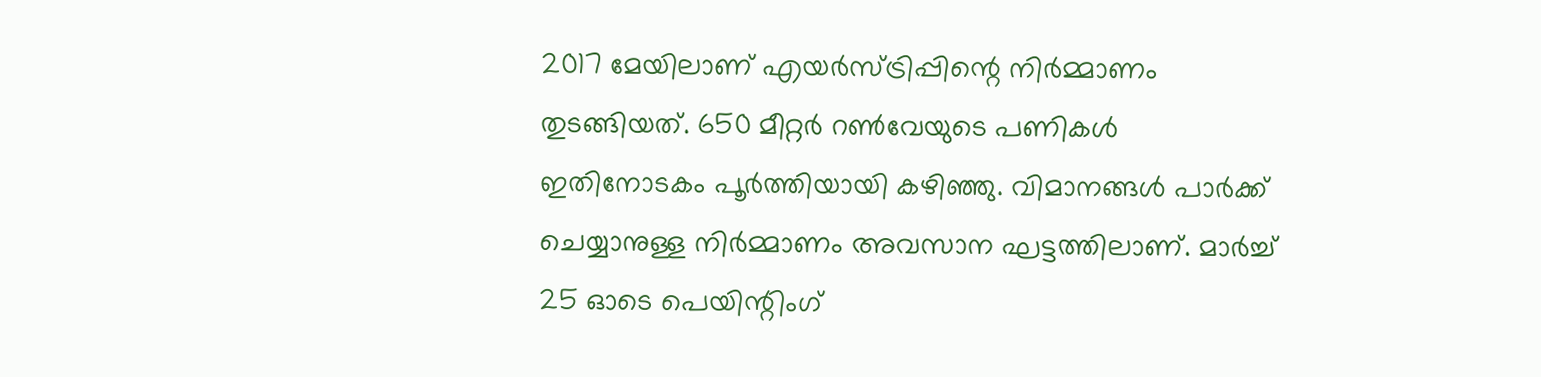2017 മേയിലാണ് എയര്‍സ്ട്രിപ്പിന്റെ നിര്‍മ്മാണം തുടങ്ങിയത്. 650 മീറ്റര്‍ റണ്‍വേയുടെ പണികള്‍ ഇതിനോടകം പൂര്‍ത്തിയായി കഴിഞ്ഞു. വിമാനങ്ങള്‍ പാര്‍ക്ക് ചെയ്യാനുള്ള നിര്‍മ്മാണം അവസാന ഘട്ടത്തിലാണ്. മാര്‍ച്ച്‌ 25 ഓടെ പെയിന്റിംഗ്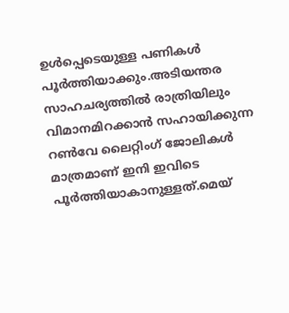ഉള്‍പ്പെടെയുള്ള പണികള്‍ പൂര്‍ത്തിയാക്കും.അടിയന്തര സാഹചര്യത്തില്‍ രാത്രിയിലും വിമാനമിറക്കാന്‍ സഹായിക്കുന്ന റണ്‍വേ ലൈറ്റിംഗ് ജോലികള്‍ മാത്രമാണ് ഇനി ഇവിടെ പൂർത്തിയാകാനുള്ളത്.മെയ്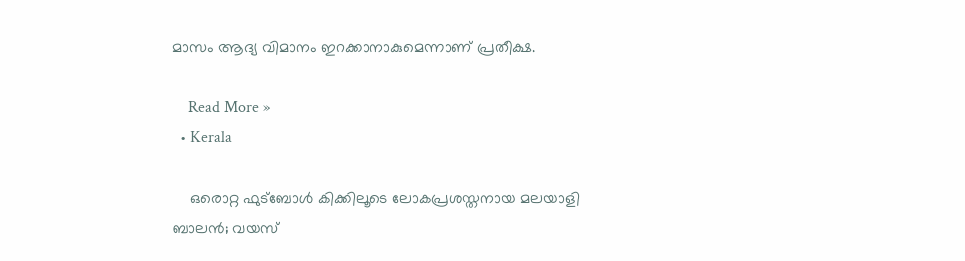മാസം ആദ്യ വിമാനം ഇറക്കാനാകുമെന്നാണ് പ്രതീക്ഷ.

    Read More »
  • Kerala

    ഒരൊറ്റ ഫുട്ബോൾ കിക്കിലൂടെ ലോകപ്രശസ്തനായ മലയാളി ബാലൻ; വയസ്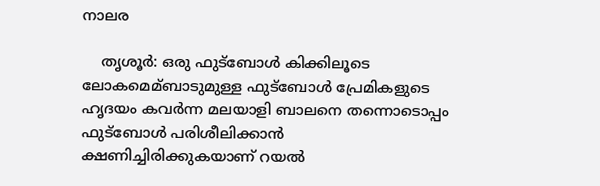നാലര

    തൃശൂര്‍: ഒരു ഫുട്‌ബോള്‍ കിക്കിലൂടെ ലോകമെമ്ബാടുമുള്ള ഫുട്‌ബോള്‍ പ്രേമികളുടെ ഹൃദയം കവര്‍ന്ന മലയാളി ബാലനെ തന്നൊടൊപ്പം ഫുട്‌ബോള്‍ പരിശീലിക്കാന്‍ ക്ഷണിച്ചിരിക്കുകയാണ് റയല്‍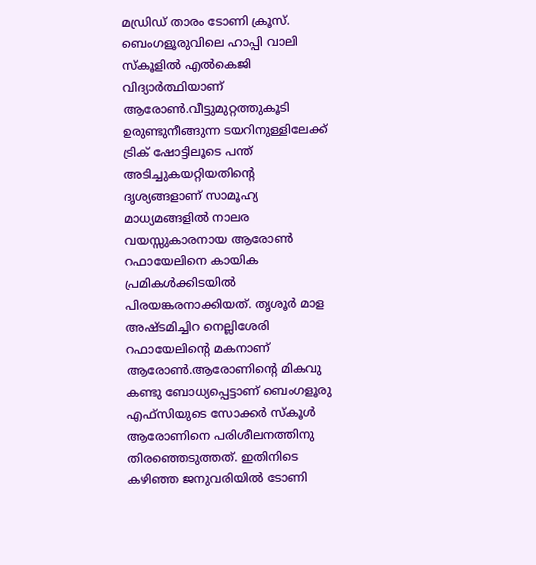മഡ്രിഡ് താരം ടോണി ക്രൂസ്. ബെംഗളൂരുവിലെ ഹാപ്പി വാലി സ്‌കൂളില്‍ എല്‍കെജി വിദ്യാര്‍ത്ഥിയാണ് ആരോണ്‍.വീട്ടുമുറ്റത്തുകൂടി ഉരുണ്ടുനീങ്ങുന്ന ടയറിനുള്ളിലേക്ക് ട്രിക് ഷോട്ടിലൂടെ പന്ത് അടിച്ചുകയറ്റിയതിന്റെ ദൃശ്യങ്ങളാണ് സാമൂഹ്യ മാധ്യമങ്ങളില്‍ നാലര വയസ്സുകാരനായ ആരോണ്‍ റഫായേലിനെ കായിക പ്രമികള്‍ക്കിടയില്‍ പിരയങ്കരനാക്കിയത്. തൃശൂർ മാള അഷ്ടമിച്ചിറ നെല്ലിശേരി റഫായേലിന്റെ മകനാണ് ആരോൺ.ആരോണിന്റെ മികവു കണ്ടു ബോധ്യപ്പെട്ടാണ് ബെംഗളൂരു എഫ്‌സിയുടെ സോക്കര്‍ സ്‌കൂള്‍ ആരോണിനെ പരിശീലനത്തിനു തിരഞ്ഞെടുത്തത്. ഇതിനിടെ കഴിഞ്ഞ ജനുവരിയില്‍ ടോണി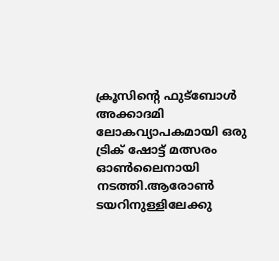ക്രൂസിന്റെ ഫുട്‌ബോള്‍ അക്കാദമി ലോകവ്യാപകമായി ഒരു ട്രിക് ഷോട്ട് മത്സരം ഓണ്‍ലൈനായി നടത്തി.ആരോണ്‍ ടയറിനുള്ളിലേക്കു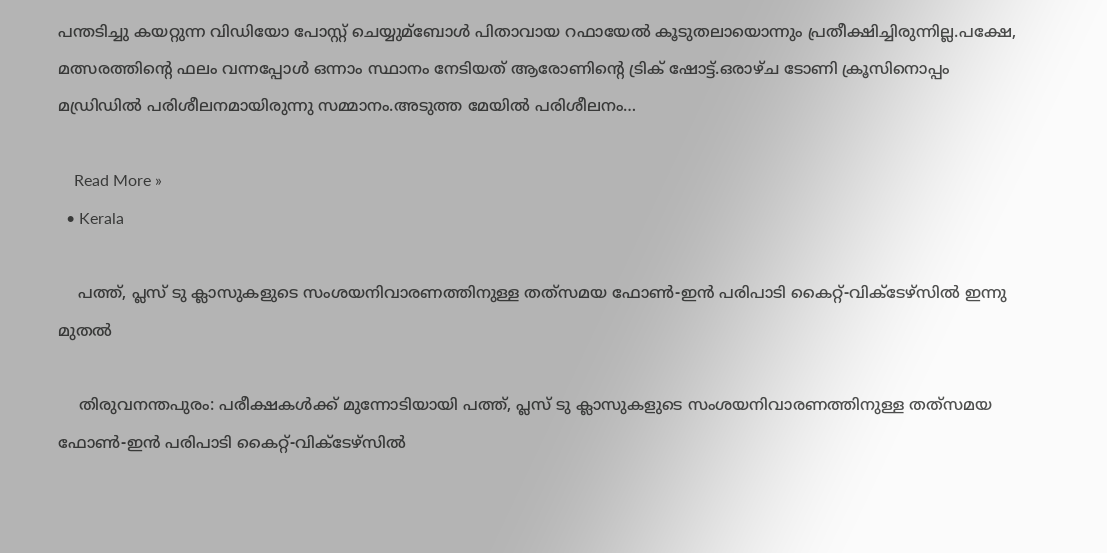പന്തടിച്ചു കയറ്റുന്ന വിഡിയോ പോസ്റ്റ് ചെയ്യുമ്ബോള്‍ പിതാവായ റഫായേല്‍ കൂടുതലായൊന്നും പ്രതീക്ഷിച്ചിരുന്നില്ല.പക്ഷേ, മത്സരത്തിന്റെ ഫലം വന്നപ്പോള്‍ ഒന്നാം സ്ഥാനം നേടിയത് ആരോണിന്റെ ട്രിക് ഷോട്ട്.ഒരാഴ്ച ടോണി ക്രൂസിനൊപ്പം മഡ്രിഡില്‍ പരിശീലനമായിരുന്നു സമ്മാനം.അടുത്ത മേയില്‍ പരിശീലനം…

    Read More »
  • Kerala

    പത്ത്, പ്ലസ് ടു ക്ലാസുകളുടെ സംശയനിവാരണത്തിനുള്ള തത്‌സമയ ഫോണ്‍-ഇന്‍ പരിപാടി കൈറ്റ്-വിക്ടേഴ്‌സില്‍ ഇന്നു മുതല്‍

    തിരുവനന്തപുരം: പരീക്ഷകള്‍ക്ക് മുന്നോടിയായി പത്ത്, പ്ലസ് ടു ക്ലാസുകളുടെ സംശയനിവാരണത്തിനുള്ള തത്‌സമയ ഫോണ്‍-ഇന്‍ പരിപാടി കൈറ്റ്-വിക്ടേഴ്‌സില്‍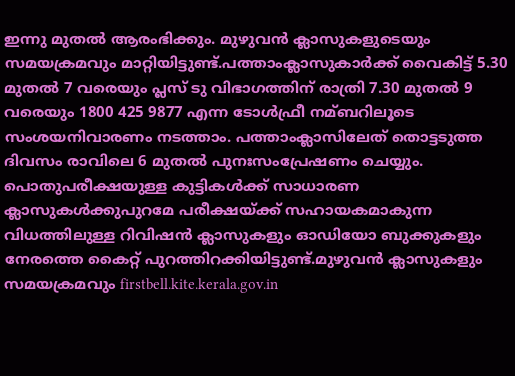ഇന്നു മുതല്‍ ആരംഭിക്കും. മുഴുവന്‍ ക്ലാസുകളുടെയും സമയക്രമവും മാറ്റിയിട്ടുണ്ട്.പത്താംക്ലാസുകാര്‍ക്ക് വൈകിട്ട് 5.30 മുതല്‍ 7 വരെയും പ്ലസ് ടു വിഭാഗത്തിന് രാത്രി 7.30 മുതല്‍ 9 വരെയും 1800 425 9877 എന്ന ടോള്‍ഫ്രീ നമ്ബറിലൂടെ സംശയനിവാരണം നടത്താം. പത്താംക്ലാസിലേത് തൊട്ടടുത്ത ദിവസം രാവിലെ 6 മുതല്‍ പുനഃസംപ്രേഷണം ചെയ്യും.     പൊതുപരീക്ഷയുള്ള കുട്ടികള്‍ക്ക് സാധാരണ ക്ലാസുകള്‍ക്കുപുറമേ പരീക്ഷയ്ക്ക് സഹായകമാകുന്ന വിധത്തിലുള്ള റിവിഷന്‍ ക്ലാസുകളും ഓഡിയോ ബുക്കുകളും നേരത്തെ കൈറ്റ് പുറത്തിറക്കിയിട്ടുണ്ട്.മുഴുവന്‍ ക്ലാസുകളും സമയക്രമവും firstbell.kite.kerala.gov.in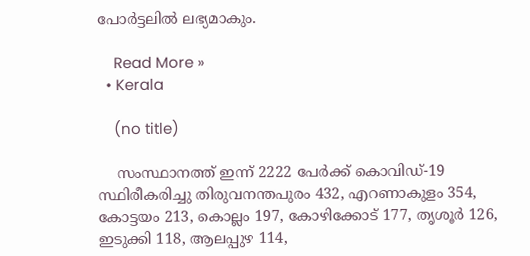പോര്‍ട്ടലില്‍ ലഭ്യമാകും.

    Read More »
  • Kerala

    (no title)

    സംസ്ഥാനത്ത് ഇന്ന് 2222 പേര്‍ക്ക് കൊവിഡ്-19 സ്ഥിരീകരിച്ചു തിരുവനന്തപുരം 432, എറണാകുളം 354, കോട്ടയം 213, കൊല്ലം 197, കോഴിക്കോട് 177, തൃശൂര്‍ 126, ഇടുക്കി 118, ആലപ്പുഴ 114,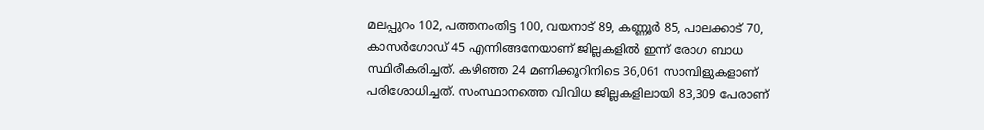മലപ്പുറം 102, പത്തനംതിട്ട 100, വയനാട് 89, കണ്ണൂര്‍ 85, പാലക്കാട് 70, കാസര്‍ഗോഡ് 45 എന്നിങ്ങനേയാണ് ജില്ലകളില്‍ ഇന്ന് രോഗ ബാധ സ്ഥിരീകരിച്ചത്. കഴിഞ്ഞ 24 മണിക്കൂറിനിടെ 36,061 സാമ്പിളുകളാണ് പരിശോധിച്ചത്. സംസ്ഥാനത്തെ വിവിധ ജില്ലകളിലായി 83,309 പേരാണ്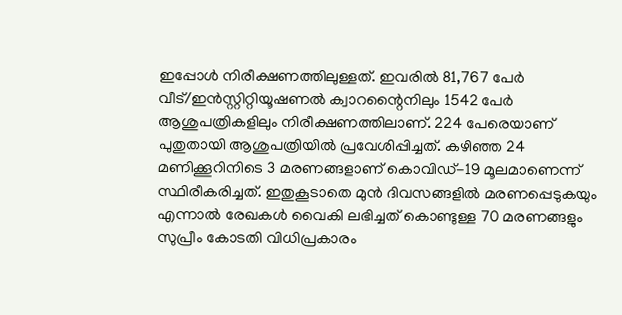ഇപ്പോള്‍ നിരീക്ഷണത്തിലുള്ളത്. ഇവരില്‍ 81,767 പേര്‍ വീട്/ഇന്‍സ്റ്റിറ്റിയൂഷണല്‍ ക്വാറന്റൈനിലും 1542 പേര്‍ ആശുപത്രികളിലും നിരീക്ഷണത്തിലാണ്. 224 പേരെയാണ് പുതുതായി ആശുപത്രിയില്‍ പ്രവേശിപ്പിച്ചത്. കഴിഞ്ഞ 24 മണിക്കൂറിനിടെ 3 മരണങ്ങളാണ് കൊവിഡ്-19 മൂലമാണെന്ന് സ്ഥിരീകരിച്ചത്. ഇതുകൂടാതെ മുന്‍ ദിവസങ്ങളില്‍ മരണപ്പെടുകയും എന്നാല്‍ രേഖകള്‍ വൈകി ലഭിച്ചത് കൊണ്ടുള്ള 70 മരണങ്ങളും സുപ്രീം കോടതി വിധിപ്രകാരം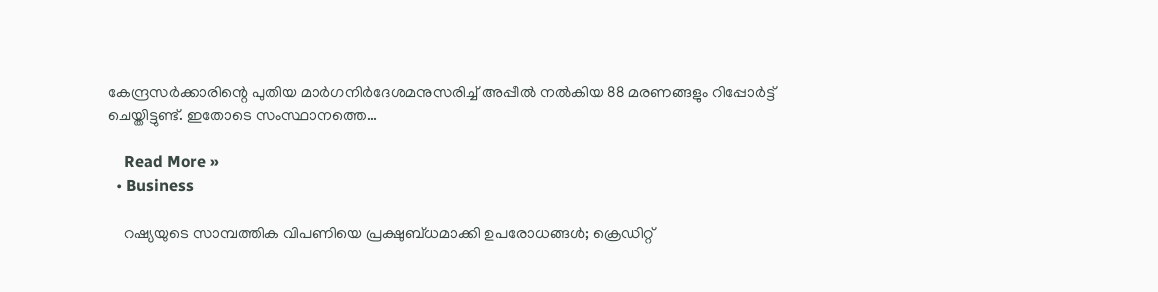കേന്ദ്രസര്‍ക്കാരിന്റെ പുതിയ മാര്‍ഗനിര്‍ദേശമനുസരിച്ച് അപ്പീല്‍ നല്‍കിയ 88 മരണങ്ങളും റിപ്പോര്‍ട്ട് ചെയ്തിട്ടുണ്ട്. ഇതോടെ സംസ്ഥാനത്തെ…

    Read More »
  • Business

    റഷ്യയുടെ സാമ്പത്തിക വിപണിയെ പ്രക്ഷുബ്ധമാക്കി ഉപരോധങ്ങൾ; ക്രെഡിറ്റ്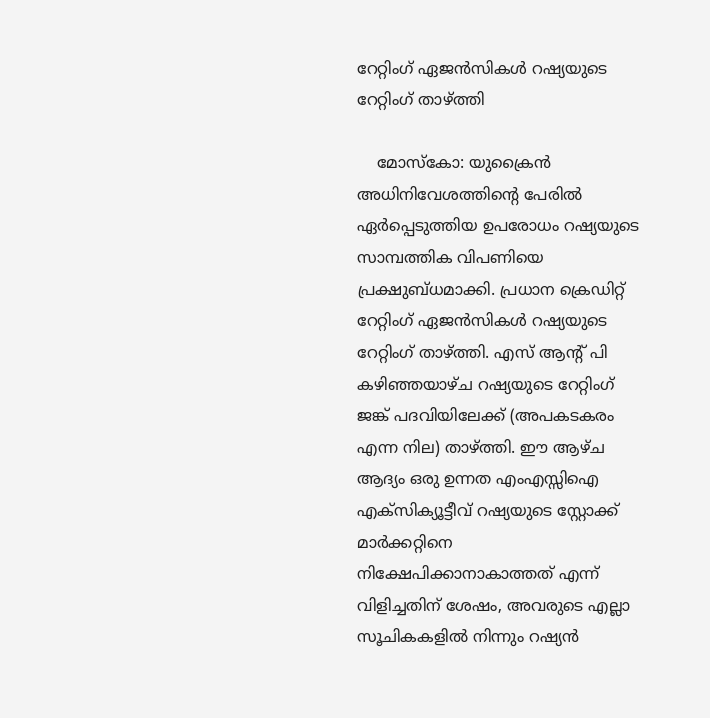റേറ്റിംഗ് ഏജന്‍സികള്‍ റഷ്യയുടെ റേറ്റിംഗ് താഴ്ത്തി

    മോസ്കോ: യുക്രൈന്‍ അധിനിവേശത്തിന്റെ പേരില്‍ ഏര്‍പ്പെടുത്തിയ ഉപരോധം റഷ്യയുടെ സാമ്പത്തിക വിപണിയെ പ്രക്ഷുബ്ധമാക്കി. പ്രധാന ക്രെഡിറ്റ് റേറ്റിംഗ് ഏജന്‍സികള്‍ റഷ്യയുടെ റേറ്റിംഗ് താഴ്ത്തി. എസ് ആന്റ് പി കഴിഞ്ഞയാഴ്ച റഷ്യയുടെ റേറ്റിംഗ് ജങ്ക് പദവിയിലേക്ക് (അപകടകരം എന്ന നില) താഴ്ത്തി. ഈ ആഴ്ച ആദ്യം ഒരു ഉന്നത എംഎസ്സിഐ എക്സിക്യൂട്ടീവ് റഷ്യയുടെ സ്റ്റോക്ക് മാര്‍ക്കറ്റിനെ നിക്ഷേപിക്കാനാകാത്തത് എന്ന് വിളിച്ചതിന് ശേഷം, അവരുടെ എല്ലാ സൂചികകളില്‍ നിന്നും റഷ്യന്‍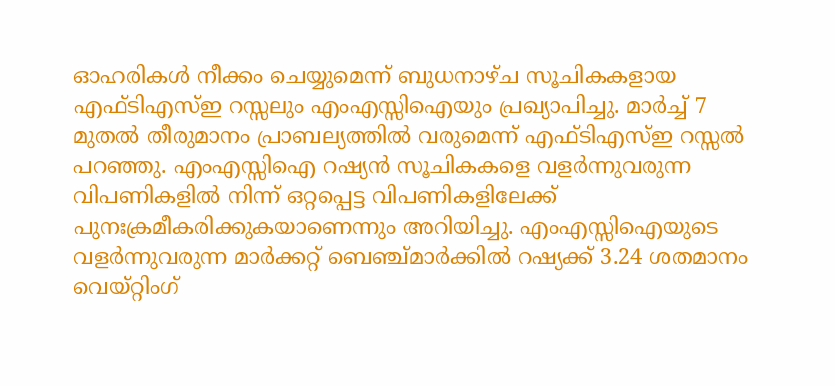ഓഹരികള്‍ നീക്കം ചെയ്യുമെന്ന് ബുധനാഴ്ച സൂചികകളായ എഫ്ടിഎസ്ഇ റസ്സലും എംഎസ്സിഐയും പ്രഖ്യാപിച്ചു. മാര്‍ച്ച് 7 മുതല്‍ തീരുമാനം പ്രാബല്യത്തില്‍ വരുമെന്ന് എഫ്ടിഎസ്ഇ റസ്സല്‍ പറഞ്ഞു. എംഎസ്സിഐ റഷ്യന്‍ സൂചികകളെ വളര്‍ന്നുവരുന്ന വിപണികളില്‍ നിന്ന് ഒറ്റപ്പെട്ട വിപണികളിലേക്ക് പുനഃക്രമീകരിക്കുകയാണെന്നും അറിയിച്ചു. എംഎസ്സിഐയുടെ വളര്‍ന്നുവരുന്ന മാര്‍ക്കറ്റ് ബെഞ്ച്മാര്‍ക്കില്‍ റഷ്യക്ക് 3.24 ശതമാനം വെയ്റ്റിംഗ്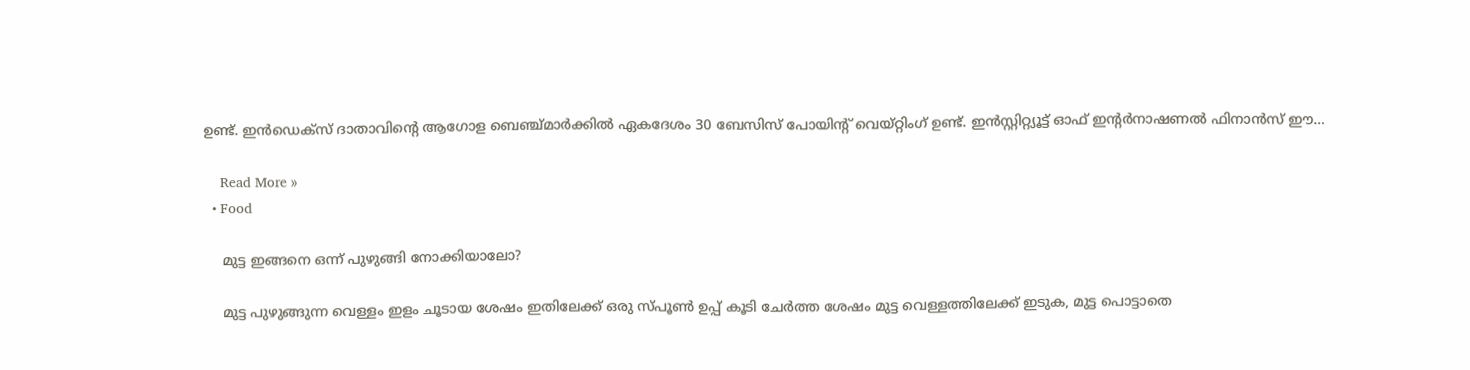ഉണ്ട്. ഇന്‍ഡെക്‌സ് ദാതാവിന്റെ ആഗോള ബെഞ്ച്മാര്‍ക്കില്‍ ഏകദേശം 30 ബേസിസ് പോയിന്റ് വെയ്റ്റിംഗ് ഉണ്ട്. ഇന്‍സ്റ്റിറ്റ്യൂട്ട് ഓഫ് ഇന്റര്‍നാഷണല്‍ ഫിനാന്‍സ് ഈ…

    Read More »
  • Food

    മുട്ട ഇങ്ങനെ ഒന്ന് പുഴുങ്ങി നോക്കിയാലോ?

    മുട്ട പുഴുങ്ങുന്ന വെള്ളം ഇളം ചൂടായ ശേഷം ഇതിലേക്ക് ഒരു സ്പൂണ്‍ ഉപ്പ് കൂടി ചേര്‍ത്ത ശേഷം മുട്ട വെള്ളത്തിലേക്ക് ഇടുക, മുട്ട പൊട്ടാതെ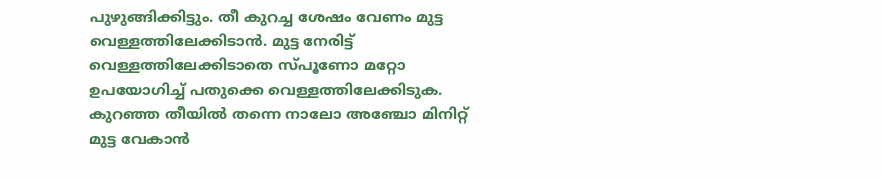പുഴുങ്ങിക്കിട്ടും. തീ കുറച്ച ശേഷം വേണം മുട്ട വെള്ളത്തിലേക്കിടാന്‍. മുട്ട നേരിട്ട് വെള്ളത്തിലേക്കിടാതെ സ്പൂണോ മറ്റോ ഉപയോഗിച്ച്‌ പതുക്കെ വെള്ളത്തിലേക്കിടുക. കുറഞ്ഞ തീയില്‍ തന്നെ നാലോ അഞ്ചോ മിനിറ്റ് മുട്ട വേകാന്‍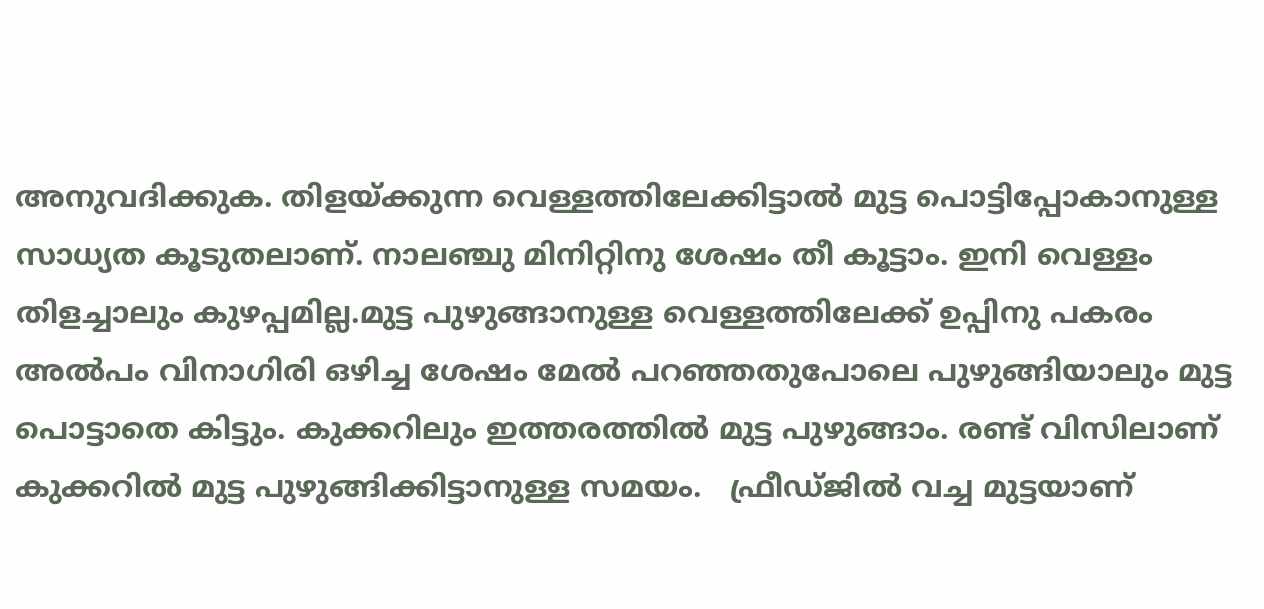അനുവദിക്കുക. തിളയ്ക്കുന്ന വെള്ളത്തിലേക്കിട്ടാല്‍ മുട്ട പൊട്ടിപ്പോകാനുള്ള സാധ്യത കൂടുതലാണ്. നാലഞ്ചു മിനിറ്റിനു ശേഷം തീ കൂട്ടാം. ഇനി വെള്ളം തിളച്ചാലും കുഴപ്പമില്ല.മുട്ട പുഴുങ്ങാനുള്ള വെള്ളത്തിലേക്ക് ഉപ്പിനു പകരം അല്‍പം വിനാഗിരി ഒഴിച്ച ശേഷം മേല്‍ പറഞ്ഞതുപോലെ പുഴുങ്ങിയാലും മുട്ട പൊട്ടാതെ കിട്ടും. കുക്കറിലും ഇത്തരത്തില്‍ മുട്ട പുഴുങ്ങാം. രണ്ട് വിസിലാണ് കുക്കറില്‍ മുട്ട പുഴുങ്ങിക്കിട്ടാനുള്ള സമയം.   ഫ്രീഡ്ജില്‍ വച്ച മുട്ടയാണ്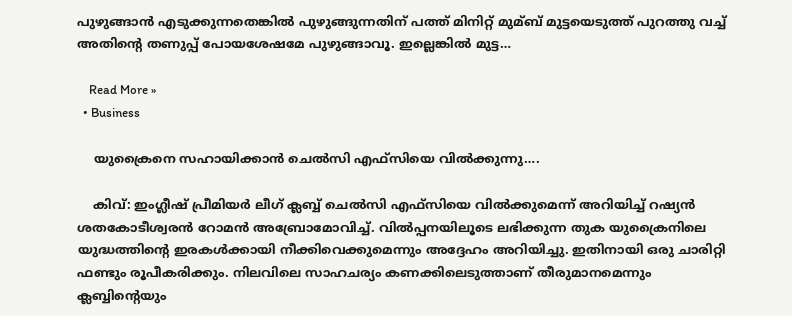പുഴുങ്ങാന്‍ എടുക്കുന്നതെങ്കില്‍ പുഴുങ്ങുന്നതിന് പത്ത് മിനിറ്റ് മുമ്ബ് മുട്ടയെടുത്ത് പുറത്തു വച്ച്‌ അതിന്റെ തണുപ്പ് പോയശേഷമേ പുഴുങ്ങാവൂ. ഇല്ലെങ്കില്‍ മുട്ട…

    Read More »
  • Business

    യുക്രൈനെ സഹായിക്കാന്‍ ചെല്‍സി എഫ്‌സിയെ വില്‍ക്കുന്നു….

    കിവ്: ഇംഗ്ലീഷ് പ്രീമിയര്‍ ലീഗ് ക്ലബ്ബ് ചെല്‍സി എഫ്‌സിയെ വില്‍ക്കുമെന്ന് അറിയിച്ച് റഷ്യന്‍ ശതകോടീശ്വരന്‍ റോമന്‍ അബ്രോമോവിച്ച്. വില്‍പ്പനയിലൂടെ ലഭിക്കുന്ന തുക യുക്രൈനിലെ യുദ്ധത്തിന്റെ ഇരകള്‍ക്കായി നീക്കിവെക്കുമെന്നും അദ്ദേഹം അറിയിച്ചു. ഇതിനായി ഒരു ചാരിറ്റി ഫണ്ടും രൂപീകരിക്കും. നിലവിലെ സാഹചര്യം കണക്കിലെടുത്താണ് തീരുമാനമെന്നും ക്ലബ്ബിന്റെയും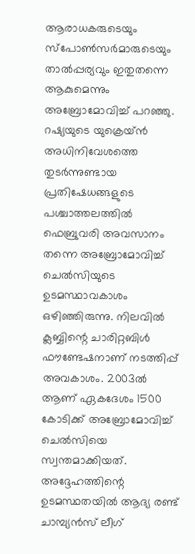ആരാധകരുടെയും സ്‌പോണ്‍സര്‍മാരുടെയും താല്‍പ്പര്യവും ഇതുതന്നെ ആകുമെന്നും അബ്രോമോവിച്ച് പറഞ്ഞു. റഷ്യയുടെ യുക്രെയ്ന്‍ അധിനിവേശത്തെ തുടര്‍ന്നുണ്ടായ പ്രതിഷേധങ്ങളുടെ പശ്ചാത്തലത്തില്‍ ഫെബ്രുവരി അവസാനം തന്നെ അബ്രോമോവിച്ച് ചെല്‍സിയുടെ ഉടമസ്ഥാവകാശം ഒഴിഞ്ഞിരുന്നു. നിലവില്‍ ക്ലബ്ബിന്റെ ചാരിറ്റബിള്‍ ഫൗണ്ടേഷനാണ് നടത്തിപ്പ് അവകാശം. 2003ല്‍ ആണ് ഏകദേശം 1500 കോടിക്ക് അബ്രോമോവിച്ച് ചെല്‍സിയെ സ്വന്തമാക്കിയത്. അദ്ദേഹത്തിന്റെ ഉടമസ്ഥതയില്‍ ആദ്യ രണ്ട് ചാമ്പ്യന്‍സ് ലീഗ്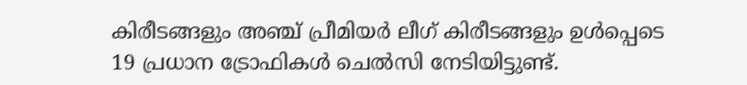കിരീടങ്ങളും അഞ്ച് പ്രീമിയര്‍ ലീഗ് കിരീടങ്ങളും ഉള്‍പ്പെടെ 19 പ്രധാന ട്രോഫികള്‍ ചെല്‍സി നേടിയിട്ടുണ്ട്.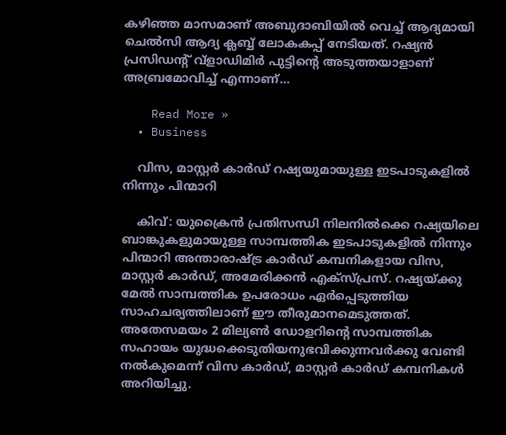കഴിഞ്ഞ മാസമാണ് അബുദാബിയില്‍ വെച്ച് ആദ്യമായി ചെല്‍സി ആദ്യ ക്ലബ്ബ് ലോകകപ്പ് നേടിയത്. റഷ്യന്‍ പ്രസിഡന്റ് വ്ളാഡിമിര്‍ പുട്ടിന്റെ അടുത്തയാളാണ് അബ്രമോവിച്ച് എന്നാണ്…

    Read More »
  • Business

    വിസ, മാസ്റ്റര്‍ കാര്‍ഡ് റഷ്യയുമായുള്ള ഇടപാടുകളില്‍ നിന്നും പിന്മാറി

    കിവ്: യുക്രൈന്‍ പ്രതിസന്ധി നിലനില്‍ക്കെ റഷ്യയിലെ ബാങ്കുകളുമായുള്ള സാമ്പത്തിക ഇടപാടുകളില്‍ നിന്നും പിന്മാറി അന്താരാഷ്ട്ര കാര്‍ഡ് കമ്പനികളായ വിസ, മാസ്റ്റര്‍ കാര്‍ഡ്, അമേരിക്കന്‍ എക്‌സ്പ്രസ്. റഷ്യയ്ക്കു മേല്‍ സാമ്പത്തിക ഉപരോധം ഏര്‍പ്പെടുത്തിയ സാഹചര്യത്തിലാണ് ഈ തീരുമാനമെടുത്തത്. അതേസമയം 2 മില്യണ്‍ ഡോളറിന്റെ സാമ്പത്തിക സഹായം യുദ്ധക്കെടുതിയനുഭവിക്കുന്നവര്‍ക്കു വേണ്ടി നല്‍കുമെന്ന് വിസ കാര്‍ഡ്, മാസ്റ്റര്‍ കാര്‍ഡ് കമ്പനികള്‍ അറിയിച്ചു.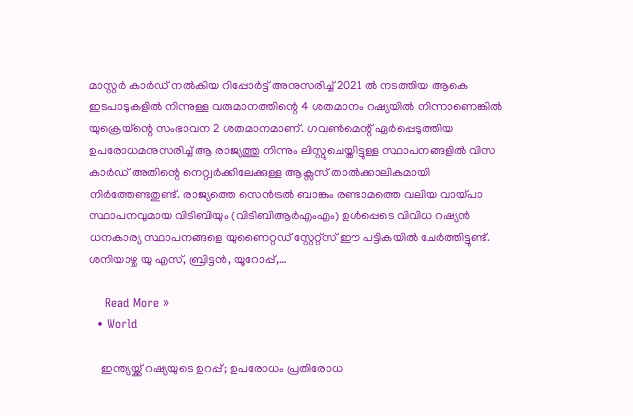മാസ്റ്റര്‍ കാര്‍ഡ് നല്‍കിയ റിപ്പോര്‍ട്ട് അനുസരിച്ച് 2021 ല്‍ നടത്തിയ ആകെ ഇടപാടുകളില്‍ നിന്നുള്ള വരുമാനത്തിന്റെ 4 ശതമാനം റഷ്യയില്‍ നിന്നാണെങ്കില്‍ യുക്രെയ്‌ന്റെ സംഭാവന 2 ശതമാനമാണ്. ഗവണ്‍മെന്റ് ഏര്‍പ്പെടുത്തിയ ഉപരോധമനുസരിച്ച് ആ രാജ്യത്തു നിന്നും ലിസ്റ്റുചെയ്തിട്ടുള്ള സ്ഥാപനങ്ങളില്‍ വിസ കാര്‍ഡ് അതിന്റെ നെറ്റ്വര്‍ക്കിലേക്കുള്ള ആക്സസ് താല്‍ക്കാലികമായി നിര്‍ത്തേണ്ടതുണ്ട്. രാജ്യത്തെ സെന്‍ട്രല്‍ ബാങ്കും രണ്ടാമത്തെ വലിയ വായ്പാ സ്ഥാപനവുമായ വിടിബിയും (വിടിബിആര്‍എംഎം) ഉള്‍പ്പെടെ വിവിധ റഷ്യന്‍ ധനകാര്യ സ്ഥാപനങ്ങളെ യുണൈറ്റഡ് സ്റ്റേറ്റ്‌സ് ഈ പട്ടികയില്‍ ചേര്‍ത്തിട്ടുണ്ട്. ശനിയാഴ്ച യു എസ്, ബ്രിട്ടന്‍, യൂറോപ്പ്,…

    Read More »
  • World

    ഇന്ത്യയ്ക്ക് റഷ്യയുടെ ഉറപ്പ്; ഉപരോധം പ്രതിരോധ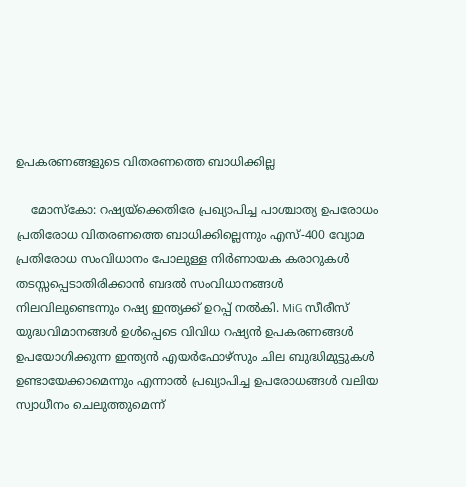ഉപകരണങ്ങളുടെ വിതരണത്തെ ബാധിക്കില്ല

    മോസ്‌കോ: റഷ്യയ്ക്കെതിരേ പ്രഖ്യാപിച്ച പാശ്ചാത്യ ഉപരോധം പ്രതിരോധ വിതരണത്തെ ബാധിക്കില്ലെന്നും എസ്-400 വ്യോമ പ്രതിരോധ സംവിധാനം പോലുള്ള നിര്‍ണായക കരാറുകള്‍ തടസ്സപ്പെടാതിരിക്കാന്‍ ബദല്‍ സംവിധാനങ്ങള്‍ നിലവിലുണ്ടെന്നും റഷ്യ ഇന്ത്യക്ക് ഉറപ്പ് നല്‍കി. MiG സീരീസ് യുദ്ധവിമാനങ്ങള്‍ ഉള്‍പ്പെടെ വിവിധ റഷ്യന്‍ ഉപകരണങ്ങള്‍ ഉപയോഗിക്കുന്ന ഇന്ത്യന്‍ എയര്‍ഫോഴ്‌സും ചില ബുദ്ധിമുട്ടുകള്‍ ഉണ്ടായേക്കാമെന്നും എന്നാല്‍ പ്രഖ്യാപിച്ച ഉപരോധങ്ങള്‍ വലിയ സ്വാധീനം ചെലുത്തുമെന്ന്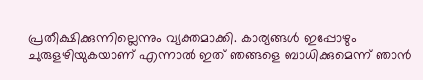പ്രതീക്ഷിക്കുന്നില്ലെന്നും വ്യക്തമാക്കി. കാര്യങ്ങള്‍ ഇപ്പോഴും ചുരുളഴിയുകയാണ് എന്നാല്‍ ഇത് ഞങ്ങളെ ബാധിക്കുമെന്ന് ഞാന്‍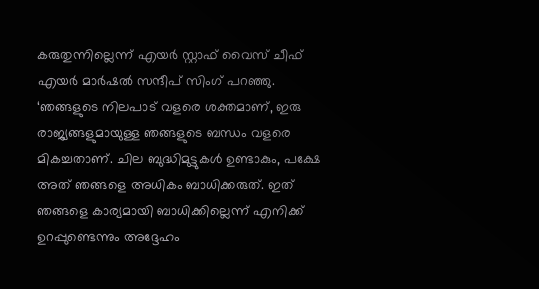കരുതുന്നില്ലെന്ന് എയര്‍ സ്റ്റാഫ് വൈസ് ചീഫ് എയര്‍ മാര്‍ഷല്‍ സന്ദീപ് സിംഗ് പറഞ്ഞു. ‘ഞങ്ങളുടെ നിലപാട് വളരെ ശക്തമാണ്, ഇരു രാജ്യങ്ങളുമായുള്ള ഞങ്ങളുടെ ബന്ധം വളരെ മികച്ചതാണ്. ചില ബുദ്ധിമുട്ടുകള്‍ ഉണ്ടാകും, പക്ഷേ അത് ഞങ്ങളെ അധികം ബാധിക്കരുത്. ഇത് ഞങ്ങളെ കാര്യമായി ബാധിക്കില്ലെന്ന് എനിക്ക് ഉറപ്പുണ്ടെന്നും അദ്ദേഹം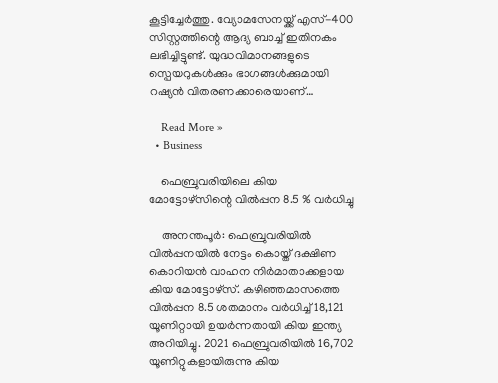കൂട്ടിച്ചേര്‍ത്തു. വ്യോമസേനയ്ക്ക് എസ്-400 സിസ്റ്റത്തിന്റെ ആദ്യ ബാച്ച് ഇതിനകം ലഭിച്ചിട്ടുണ്ട്. യുദ്ധവിമാനങ്ങളുടെ സ്പെയറുകള്‍ക്കും ഭാഗങ്ങള്‍ക്കുമായി റഷ്യന്‍ വിതരണക്കാരെയാണ്…

    Read More »
  • Business

    ഫെബ്രുവരിയിലെ കിയ മോട്ടോഴ്‌സിന്റെ വില്‍പ്പന 8.5 % വര്‍ധിച്ചു

    അനന്തപൂര്‍: ഫെബ്രുവരിയില്‍ വില്‍പ്പനയില്‍ നേട്ടം കൊയ്ത് ദക്ഷിണ കൊറിയന്‍ വാഹന നിര്‍മാതാക്കളായ കിയ മോട്ടോഴ്‌സ്. കഴിഞ്ഞമാസത്തെ വില്‍പ്പന 8.5 ശതമാനം വര്‍ധിച്ച് 18,121 യൂണിറ്റായി ഉയര്‍ന്നതായി കിയ ഇന്ത്യ അറിയിച്ചു. 2021 ഫെബ്രുവരിയില്‍ 16,702 യൂണിറ്റുകളായിരുന്നു കിയ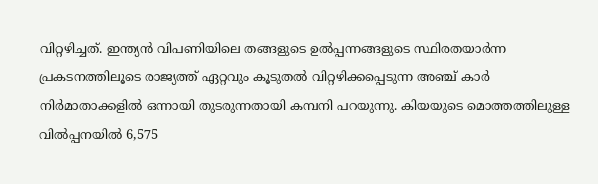വിറ്റഴിച്ചത്. ഇന്ത്യന്‍ വിപണിയിലെ തങ്ങളുടെ ഉല്‍പ്പന്നങ്ങളുടെ സ്ഥിരതയാര്‍ന്ന പ്രകടനത്തിലൂടെ രാജ്യത്ത് ഏറ്റവും കൂടുതല്‍ വിറ്റഴിക്കപ്പെടുന്ന അഞ്ച് കാര്‍ നിര്‍മാതാക്കളില്‍ ഒന്നായി തുടരുന്നതായി കമ്പനി പറയുന്നു. കിയയുടെ മൊത്തത്തിലുള്ള വില്‍പ്പനയില്‍ 6,575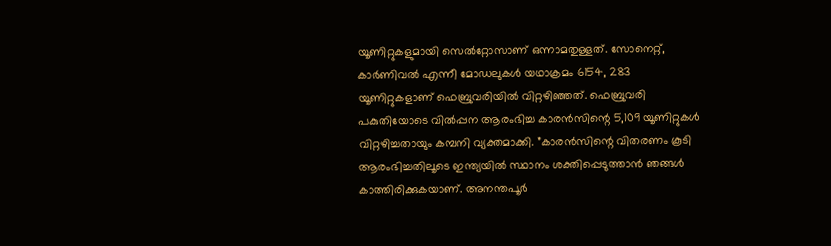യൂണിറ്റുകളുമായി സെല്‍റ്റോസാണ് ഒന്നാമതുള്ളത്. സോനെറ്റ്, കാര്‍ണിവല്‍ എന്നീ മോഡലുകള്‍ യഥാക്രമം 6154, 283 യൂണിറ്റുകളാണ് ഫെബ്രുവരിയില്‍ വിറ്റഴിഞ്ഞത്. ഫെബ്രുവരി പകുതിയോടെ വില്‍പ്പന ആരംഭിച്ച കാരന്‍സിന്റെ 5,109 യൂണിറ്റുകള്‍ വിറ്റഴിച്ചതായും കമ്പനി വ്യക്തമാക്കി. ”കാരന്‍സിന്റെ വിതരണം കൂടി ആരംഭിച്ചതിലൂടെ ഇന്ത്യയില്‍ സ്ഥാനം ശക്തിപ്പെടുത്താന്‍ ഞങ്ങള്‍ കാത്തിരിക്കുകയാണ്. അനന്തപൂര്‍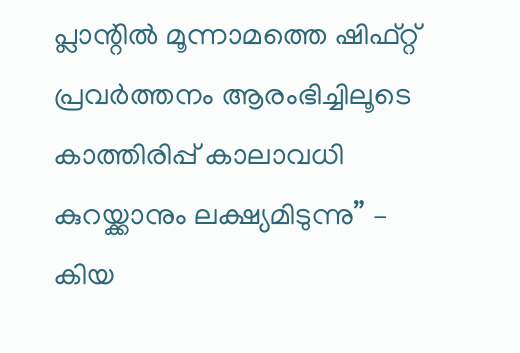പ്ലാന്റില്‍ മൂന്നാമത്തെ ഷിഫ്റ്റ് പ്രവര്‍ത്തനം ആരംഭിച്ചിലൂടെ കാത്തിരിപ്പ് കാലാവധി കുറയ്ക്കാനും ലക്ഷ്യമിടുന്നു” – കിയ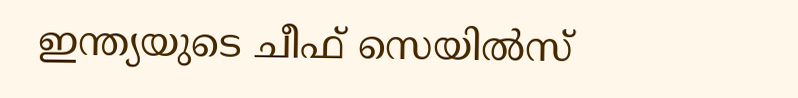ഇന്ത്യയുടെ ചീഫ് സെയില്‍സ്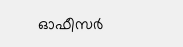ഓഫീസര്‍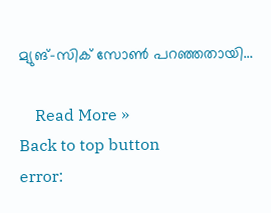മ്യുങ്-സിക് സോണ്‍ പറഞ്ഞതായി…

    Read More »
Back to top button
error: